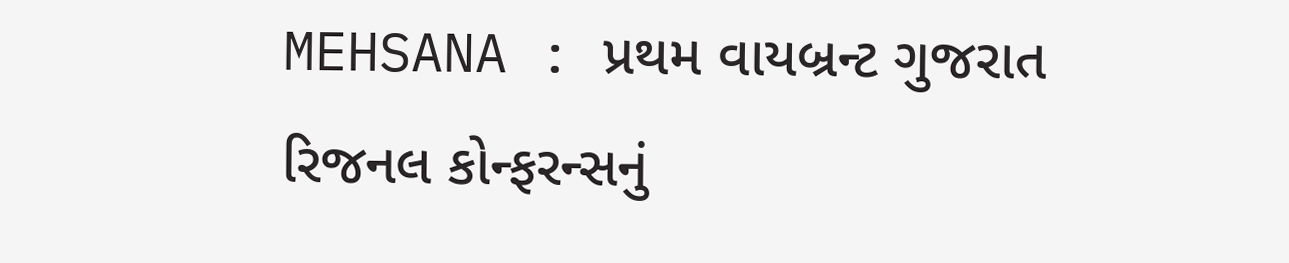MEHSANA : પ્રથમ વાયબ્રન્ટ ગુજરાત રિજનલ કોન્ફરન્સનું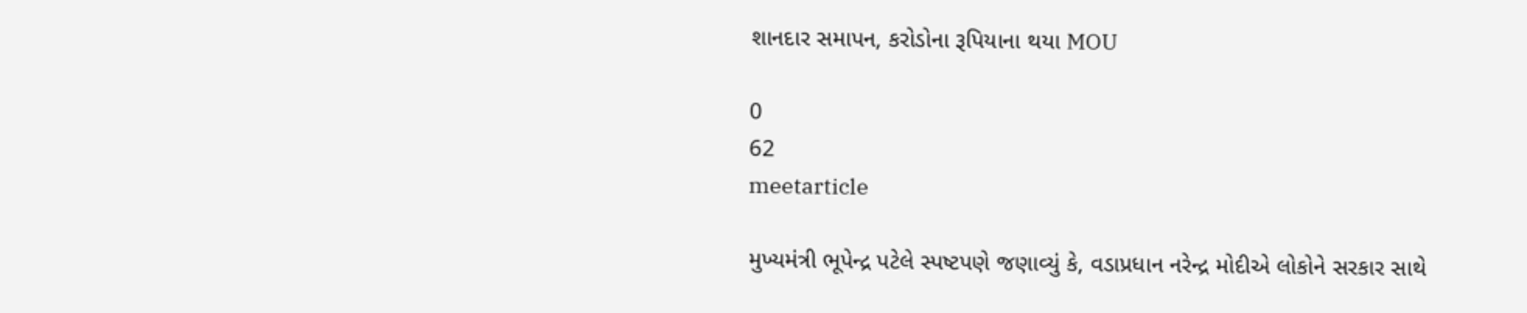શાનદાર સમાપન, કરોડોના રૂપિયાના થયા MOU

0
62
meetarticle

મુખ્યમંત્રી ભૂપેન્દ્ર પટેલે સ્પષ્ટપણે જણાવ્યું કે, વડાપ્રધાન નરેન્દ્ર મોદીએ લોકોને સરકાર સાથે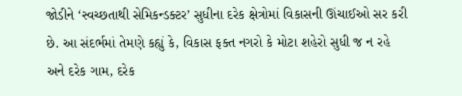જોડીને ‘સ્વચ્છતાથી સેમિકન્ડક્ટર’ સુધીના દરેક ક્ષેત્રોમાં વિકાસની ઊંચાઈઓ સર કરી છે. આ સંદર્ભમાં તેમણે કહ્યું કે, વિકાસ ફક્ત નગરો કે મોટા શહેરો સુધી જ ન રહે અને દરેક ગામ, દરેક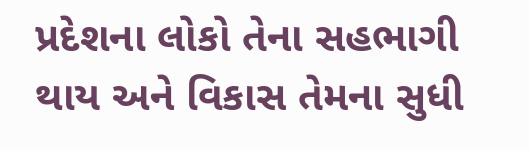પ્રદેશના લોકો તેના સહભાગી થાય અને વિકાસ તેમના સુધી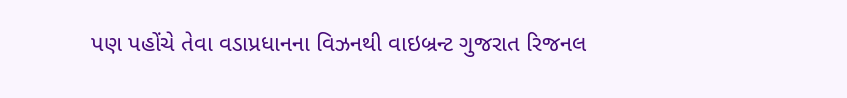પણ પહોંચે તેવા વડાપ્રધાનના વિઝનથી વાઇબ્રન્ટ ગુજરાત રિજનલ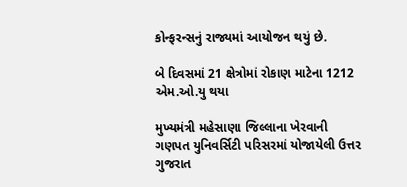કોન્ફરન્સનું રાજ્યમાં આયોજન થયું છે.

બે દિવસમાં 21 ક્ષેત્રોમાં રોકાણ માટેના 1212 એમ.ઓ.યુ થયા

મુખ્યમંત્રી મહેસાણા જિલ્લાના ખેરવાની ગણપત યુનિવર્સિટી પરિસરમાં યોજાયેલી ઉત્તર ગુજરાત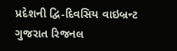પ્રદેશની દ્વિ-દિવસિય વાઇબ્રન્ટ ગુજરાત રિજનલ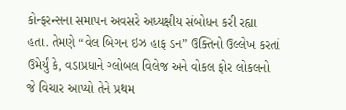કોન્ફરન્સના સમાપન અવસરે અધ્યક્ષીય સંબોધન કરી રહ્યા હતા. તેમણે “વેલ બિગન ઇઝ હાફ ડન” ઉક્તિનો ઉલ્લેખ કરતાં ઉમેર્યું કે, વડાપ્રધાને ગ્લોબલ વિલેજ અને વોકલ ફોર લોકલનો જે વિચાર આપ્યો તેને પ્રથમ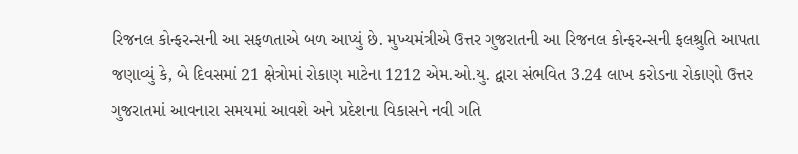રિજનલ કોન્ફરન્સની આ સફળતાએ બળ આપ્યું છે. મુખ્યમંત્રીએ ઉત્તર ગુજરાતની આ રિજનલ કોન્ફરન્સની ફલશ્રુતિ આપતા જણાવ્યું કે, બે દિવસમાં 21 ક્ષેત્રોમાં રોકાણ માટેના 1212 એમ.ઓ.યુ. દ્વારા સંભવિત 3.24 લાખ કરોડના રોકાણો ઉત્તર ગુજરાતમાં આવનારા સમયમાં આવશે અને પ્રદેશના વિકાસને નવી ગતિ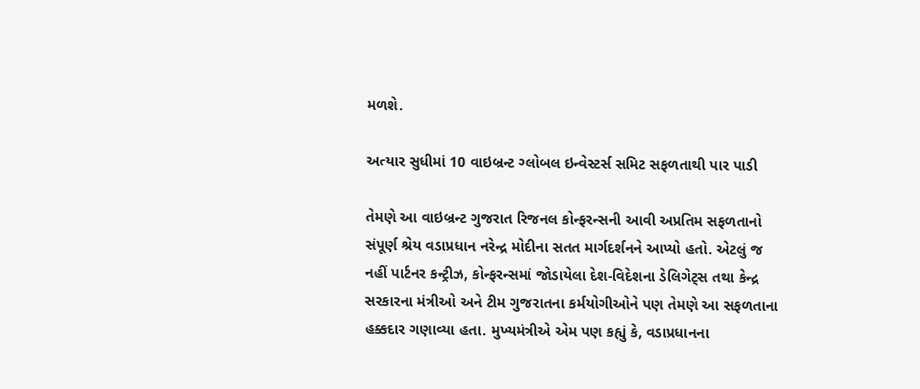મળશે.

અત્યાર સુધીમાં 10 વાઇબ્રન્ટ ગ્લોબલ ઇન્વેસ્ટર્સ સમિટ સફળતાથી પાર પાડી

તેમણે આ વાઇબ્રન્ટ ગુજરાત રિજનલ કોન્ફરન્સની આવી અપ્રતિમ સફળતાનો સંપૂર્ણ શ્રેય વડાપ્રધાન નરેન્દ્ર મોદીના સતત માર્ગદર્શનને આપ્યો હતો. એટલું જ નહીં પાર્ટનર કન્ટ્રીઝ, કોન્ફરન્સમાં જોડાયેલા દેશ-વિદેશના ડેલિગેટ્સ તથા કેન્દ્ર સરકારના મંત્રીઓ અને ટીમ ગુજરાતના કર્મયોગીઓને પણ તેમણે આ સફળતાના હક્કદાર ગણાવ્યા હતા. મુખ્યમંત્રીએ એમ પણ કહ્યું કે, વડાપ્રધાનના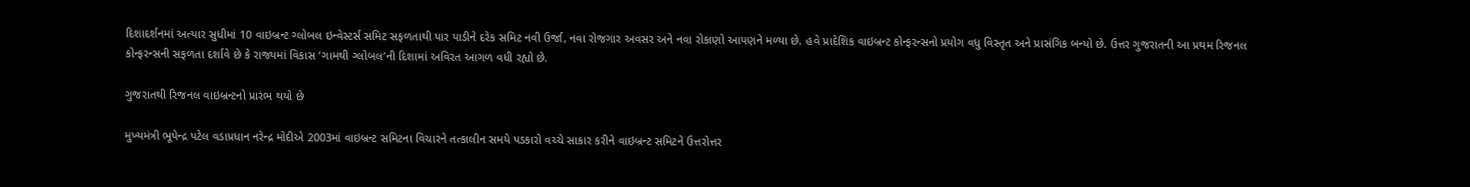દિશાદર્શનમાં અત્યાર સુધીમાં 10 વાઇબ્રન્ટ ગ્લોબલ ઇન્વેસ્ટર્સ સમિટ સફળતાથી પાર પાડીને દરેક સમિટ નવી ઉર્જા, નવા રોજગાર અવસર અને નવા રોકાણો આપણને મળ્યા છે. હવે પ્રાદેશિક વાઇબ્રન્ટ કોન્ફરન્સનો પ્રયોગ વધુ વિસ્તૃત અને પ્રાસંગિક બન્યો છે. ઉત્તર ગુજરાતની આ પ્રથમ રિજનલ કોન્ફરન્સની સફળતા દર્શાવે છે કે રાજ્યમાં વિકાસ ‘ગામથી ગ્લોબલ’ની દિશામાં અવિરત આગળ વધી રહ્યો છે.

ગુજરાતથી રિજનલ વાઇબ્રન્ટનો પ્રારંભ થયો છે

મુખ્યમંત્રી ભૂપેન્દ્ર પટેલ વડાપ્રધાન નરેન્દ્ર મોદીએ 2003માં વાઇબ્રન્ટ સમિટના વિચારને તત્કાલીન સમયે પડકારો વચ્ચે સાકાર કરીને વાઇબ્રન્ટ સમિટને ઉત્તરોત્તર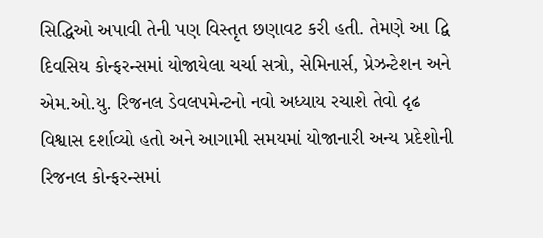સિદ્ધિઓ અપાવી તેની પણ વિસ્તૃત છણાવટ કરી હતી. તેમણે આ દ્વિ દિવસિય કોન્ફરન્સમાં યોજાયેલા ચર્ચા સત્રો, સેમિનાર્સ, પ્રેઝન્ટેશન અને એમ.ઓ.યુ. રિજનલ ડેવલપમેન્ટનો નવો અધ્યાય રચાશે તેવો દૃઢ વિશ્વાસ દર્શાવ્યો હતો અને આગામી સમયમાં યોજાનારી અન્ય પ્રદેશોની રિજનલ કોન્ફરન્સમાં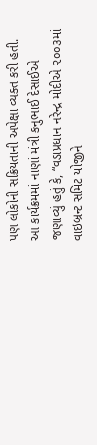પણ લોકોની સક્રિયતાની અપેક્ષા વ્યક્ત કરી હતી. આ કાર્યક્રમમાં નાણાં મંત્રી કનુભાઈ દેસાઈએ જણાવ્યું હતું કે, “વડાપ્રધાન નરેન્દ્ર મોદીએ ૨૦૦૩માં વાઇબ્રન્ટ સમિટ યોજીને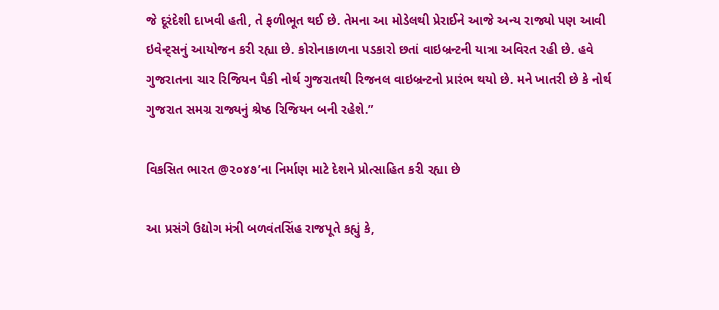જે દૂરંદેશી દાખવી હતી, તે ફળીભૂત થઈ છે. તેમના આ મોડેલથી પ્રેરાઈને આજે અન્ય રાજ્યો પણ આવી ઇવેન્ટ્સનું આયોજન કરી રહ્યા છે. કોરોનાકાળના પડકારો છતાં વાઇબ્રન્ટની યાત્રા અવિરત રહી છે. હવે ગુજરાતના ચાર રિજિયન પૈકી નોર્થ ગુજરાતથી રિજનલ વાઇબ્રન્ટનો પ્રારંભ થયો છે. મને ખાતરી છે કે નોર્થ ગુજરાત સમગ્ર રાજ્યનું શ્રેષ્ઠ રિજિયન બની રહેશે.”

વિકસિત ભારત @૨૦૪૭’ના નિર્માણ માટે દેશને પ્રોત્સાહિત કરી રહ્યા છે

આ પ્રસંગે ઉદ્યોગ મંત્રી બળવંતસિંહ રાજપૂતે કહ્યું કે,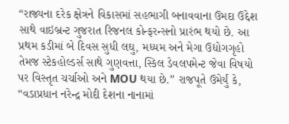“રાજ્યના દરેક ક્ષેત્રને વિકાસમાં સહભાગી બનાવવાના ઉમદા ઉદ્દેશ સાથે વાઇબ્રન્ટ ગુજરાત રિજનલ કોન્ફરન્સનો પ્રારંભ થયો છે. આ પ્રથમ કડીમાં બે દિવસ સુધી લઘુ, મધ્યમ અને મેગા ઉદ્યોગગૃહો તેમજ સ્ટેકહોલ્ડર્સ સાથે ગુણવત્તા, સ્કિલ ડેવલપમેન્ટ જેવા વિષયો પર વિસ્તૃત ચર્ચાઓ અને MOU થયા છે.” રાજપૂતે ઉમેર્યું કે, “વડાપ્રધાન નરેન્દ્ર મોદી દેશના નાનામાં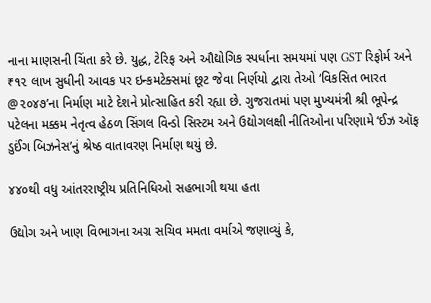નાના માણસની ચિંતા કરે છે. યુદ્ધ, ટેરિફ અને ઔદ્યોગિક સ્પર્ધાના સમયમાં પણ GST રિફોર્મ અને ₹૧૨ લાખ સુધીની આવક પર ઇન્કમટેક્સમાં છૂટ જેવા નિર્ણયો દ્વારા તેઓ ‘વિકસિત ભારત @૨૦૪૭’ના નિર્માણ માટે દેશને પ્રોત્સાહિત કરી રહ્યા છે. ગુજરાતમાં પણ મુખ્યમંત્રી શ્રી ભૂપેન્દ્ર પટેલના મક્કમ નેતૃત્વ હેઠળ સિંગલ વિન્ડો સિસ્ટમ અને ઉદ્યોગલક્ષી નીતિઓના પરિણામે ‘ઈઝ ઑફ ડુઈંગ બિઝનેસ’નું શ્રેષ્ઠ વાતાવરણ નિર્માણ થયું છે.

૪૪૦થી વધુ આંતરરાષ્ટ્રીય પ્રતિનિધિઓ સહભાગી થયા હતા

ઉદ્યોગ અને ખાણ વિભાગના અગ્ર સચિવ મમતા વર્માએ જણાવ્યું કે,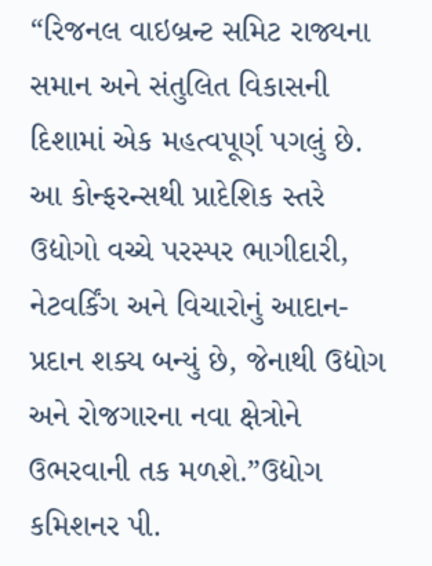“રિજનલ વાઇબ્રન્ટ સમિટ રાજ્યના સમાન અને સંતુલિત વિકાસની દિશામાં એક મહત્વપૂર્ણ પગલું છે. આ કોન્ફરન્સથી પ્રાદેશિક સ્તરે ઉદ્યોગો વચ્ચે પરસ્પર ભાગીદારી, નેટવર્કિંગ અને વિચારોનું આદાન-પ્રદાન શક્ય બન્યું છે, જેનાથી ઉદ્યોગ અને રોજગારના નવા ક્ષેત્રોને ઉભરવાની તક મળશે.”ઉદ્યોગ કમિશનર પી.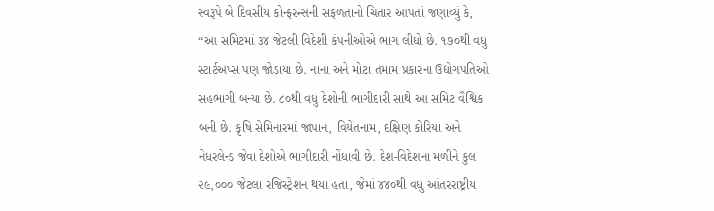સ્વરૂપે બે દિવસીય કોન્ફરન્સની સફળતાનો ચિતાર આપતાં જણાવ્યું કે, “આ સમિટમાં ૩૪ જેટલી વિદેશી કંપનીઓએ ભાગ લીધો છે. ૧૭૦થી વધુ સ્ટાર્ટઅપ્સ પણ જોડાયા છે. નાના અને મોટા તમામ પ્રકારના ઉદ્યોગપતિઓ સહભાગી બન્યા છે. ૮૦થી વધુ દેશોની ભાગીદારી સાથે આ સમિટ વૈશ્વિક બની છે. કૃષિ સેમિનારમાં જાપાન, વિયેતનામ, દક્ષિણ કોરિયા અને નેધરલેન્ડ જેવા દેશોએ ભાગીદારી નોંધાવી છે. દેશ-વિદેશના મળીને કુલ ૨૯,૦૦૦ જેટલા રજિસ્ટ્રેશન થયા હતા, જેમાં ૪૪૦થી વધુ આંતરરાષ્ટ્રીય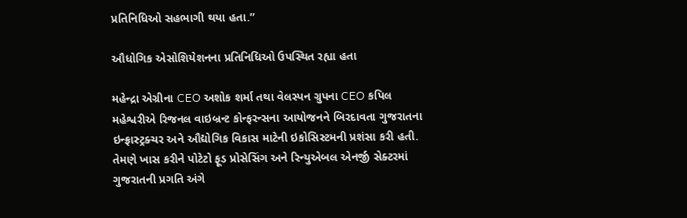પ્રતિનિધિઓ સહભાગી થયા હતા.”

ઔધોગિક એસોશિયેશનના પ્રતિનિધિઓ ઉપસ્થિત રહ્યા હતા

મહેન્દ્રા એગ્રીના CEO અશોક શર્મા તથા વેલસ્પન ગ્રુપના CEO કપિલ મહેશ્વરીએ રિજનલ વાઇબ્રન્ટ કોન્ફરન્સના આયોજનને બિરદાવતા ગુજરાતના ઇન્ફ્રાસ્ટ્રક્ચર અને ઔદ્યોગિક વિકાસ માટેની ઇકોસિસ્ટમની પ્રશંસા કરી હતી. તેમણે ખાસ કરીને પોટેટો ફૂડ પ્રોસેસિંગ અને રિન્યુએબલ એનર્જી સેક્ટરમાં ગુજરાતની પ્રગતિ અંગે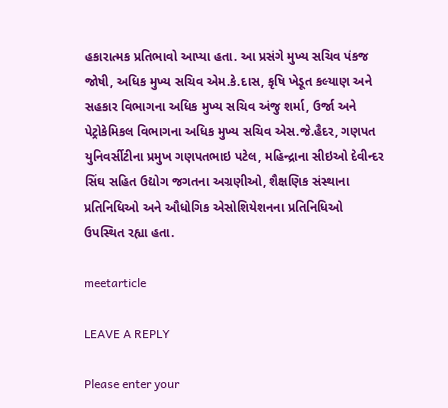હકારાત્મક પ્રતિભાવો આપ્યા હતા. આ પ્રસંગે મુખ્ય સચિવ પંકજ જોષી, અધિક મુખ્ય સચિવ એમ.કે.દાસ, કૃષિ ખેડૂત કલ્યાણ અને સહકાર વિભાગના અધિક મુખ્ય સચિવ અંજુ શર્મા, ઉર્જા અને પેટ્રોકેમિકલ વિભાગના અધિક મુખ્ય સચિવ એસ.જે.હૈદર, ગણપત યુનિવર્સીટીના પ્રમુખ ગણપતભાઇ પટેલ, મહિન્દ્રાના સીઇઓ દેવીન્દર સિંઘ સહિત ઉદ્યોગ જગતના અગ્રણીઓ, શૈક્ષણિક સંસ્થાના પ્રતિનિધિઓ અને ઔધોગિક એસોશિયેશનના પ્રતિનિધિઓ ઉપસ્થિત રહ્યા હતા.

meetarticle

LEAVE A REPLY

Please enter your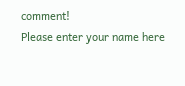comment!
Please enter your name here